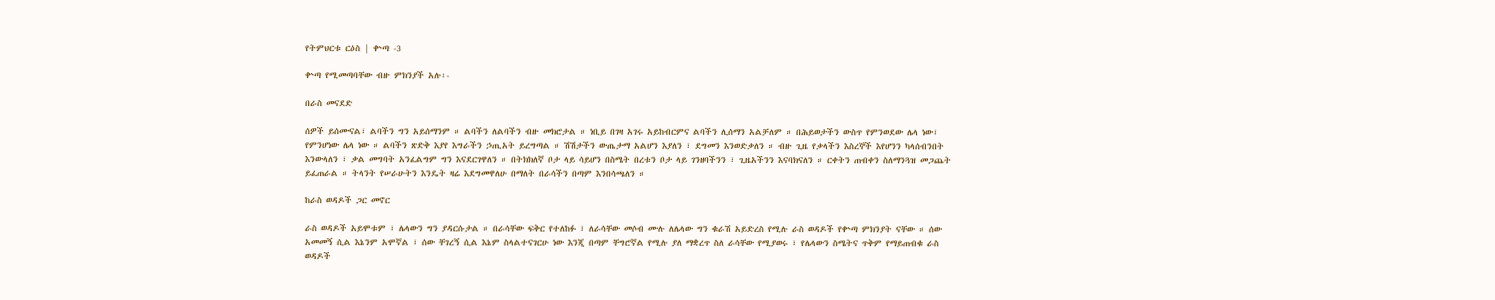የትምህርቱ ርዕስ | ቍጣ -3

ቍጣ የሚመጣባቸው ብዙ ምክንያች አሉ፡-

በራስ መናደድ

ሰዎች ይሰሙናል፣ ልባችን ግን አይሰማንም ። ልባችን ለልባችን ብዙ መክሮታል ። ነቢይ በገዛ አገሩ አይከብርምና ልባችን ሊሰማን አልቻለም ። በሕይወታችን ውስጥ የምንወደው ሌላ ነው፣ የምንሆነው ሌላ ነው ። ልባችን ጽድቅ እያየ እግራችን ኃጢአት ይረግጣል ። ሽሽታችን ውጤታማ አልሆን እያለን ፣ ደግመን እንወድቃለን ። ብዙ ጊዜ የቃላችን እስረኞች እየሆንን ካላሰብንበት እንውላለን ፣ ቃል መግባት አንፈልግም ግን እናደርገዋለን ። በትክክለኛ ቦታ ላይ ሳይሆን በስሜት በረቱን ቦታ ላይ ገንዘባችንን ፣ ጊዜአችንን እናባክናለን ። ርቀትን ጠብቀን ስለማንጓዝ መጋጨት ይፈጠራል ። ትላንት የሠራሁትን እንዴት ዛሬ እደግመዋለሁ በማለት በራሳችን በጣም እንበሳጫለን ።

ከራስ ወዳዶች ጋር መኖር

ራስ ወዳዶች አይሞቱም ፣ ሌላውን ግን ያዳርሱታል ። በራሳቸው ፍቅር የተለከፉ ፣ ለራሳቸው መሶብ ሙሉ ለሌላው ግን ቁራሽ አይድረስ የሚሉ ራስ ወዳዶች የቍጣ ምክንያት ናቸው ። ሰው አመመኝ ሲል እኔንም አሞኛል ፣ ሰው ቸገረኝ ሲል እኔም ስላልተናገርሁ ነው እንጂ በጣም ቸግሮኛል የሚሉ ያለ ማቋረጥ ስለ ራሳቸው የሚያወሩ ፣ የሌላውን ስሜትና ጥቅም የማይጠብቁ ራስ ወዳዶች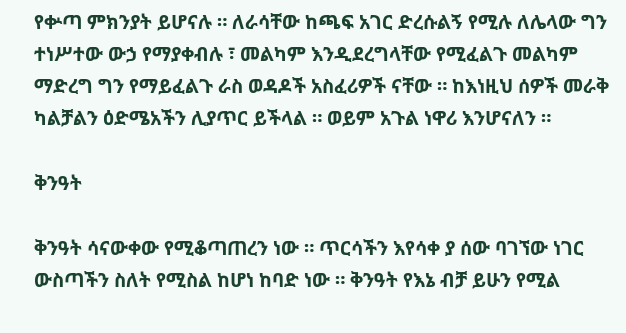የቍጣ ምክንያት ይሆናሉ ። ለራሳቸው ከጫፍ አገር ድረሱልኝ የሚሉ ለሌላው ግን ተነሥተው ውኃ የማያቀብሉ ፣ መልካም እንዲደረግላቸው የሚፈልጉ መልካም ማድረግ ግን የማይፈልጉ ራስ ወዳዶች አስፈሪዎች ናቸው ። ከእነዚህ ሰዎች መራቅ ካልቻልን ዕድሜአችን ሊያጥር ይችላል ። ወይም አጉል ነዋሪ እንሆናለን ።

ቅንዓት

ቅንዓት ሳናውቀው የሚቆጣጠረን ነው ። ጥርሳችን እየሳቀ ያ ሰው ባገኘው ነገር ውስጣችን ስለት የሚስል ከሆነ ከባድ ነው ። ቅንዓት የእኔ ብቻ ይሁን የሚል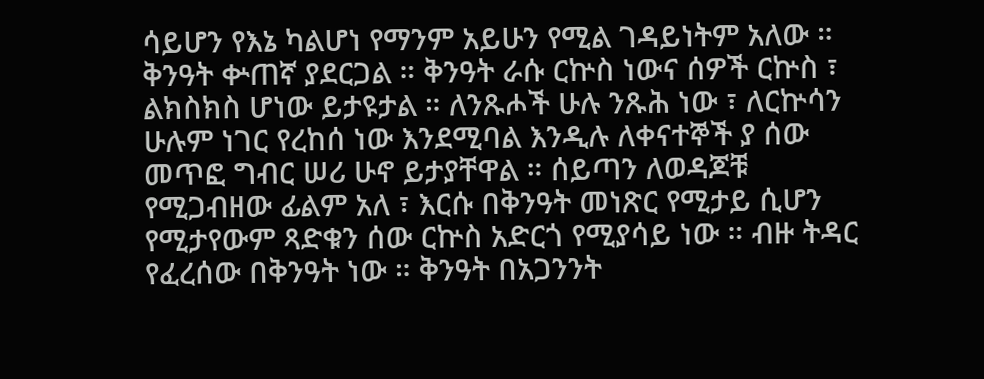ሳይሆን የእኔ ካልሆነ የማንም አይሁን የሚል ገዳይነትም አለው ። ቅንዓት ቍጠኛ ያደርጋል ። ቅንዓት ራሱ ርኵስ ነውና ሰዎች ርኵስ ፣ ልክስክስ ሆነው ይታዩታል ። ለንጹሖች ሁሉ ንጹሕ ነው ፣ ለርኵሳን ሁሉም ነገር የረከሰ ነው እንደሚባል እንዲሉ ለቀናተኞች ያ ሰው መጥፎ ግብር ሠሪ ሁኖ ይታያቸዋል ። ሰይጣን ለወዳጆቹ የሚጋብዘው ፊልም አለ ፣ እርሱ በቅንዓት መነጽር የሚታይ ሲሆን የሚታየውም ጻድቁን ሰው ርኵስ አድርጎ የሚያሳይ ነው ። ብዙ ትዳር የፈረሰው በቅንዓት ነው ። ቅንዓት በአጋንንት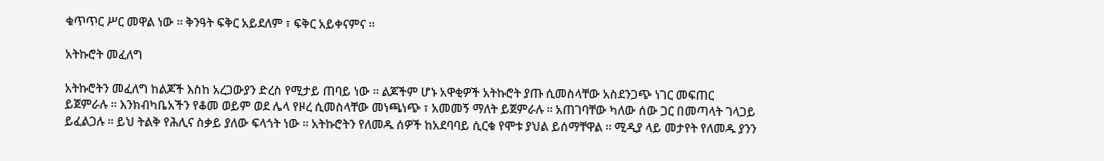ቁጥጥር ሥር መዋል ነው ። ቅንዓት ፍቅር አይደለም ፣ ፍቅር አይቀናምና ።

አትኩሮት መፈለግ

አትኩሮትን መፈለግ ከልጆች እስከ አረጋውያን ድረስ የሚታይ ጠባይ ነው ። ልጆችም ሆኑ አዋቂዎች አትኩሮት ያጡ ሲመስላቸው አስደንጋጭ ነገር መፍጠር ይጀምራሉ ። እንክብካቤአችን የቆመ ወይም ወደ ሌላ የዞረ ሲመስላቸው መነጫነጭ ፣ አመመኝ ማለት ይጀምራሉ ። አጠገባቸው ካለው ሰው ጋር በመጣላት ገላጋይ ይፈልጋሉ ። ይህ ትልቅ የሕሊና ስቃይ ያለው ፍላጎት ነው ። አትኩሮትን የለመዱ ሰዎች ከአደባባይ ሲርቁ የሞቱ ያህል ይሰማቸዋል ። ሚዲያ ላይ መታየት የለመዱ ያንን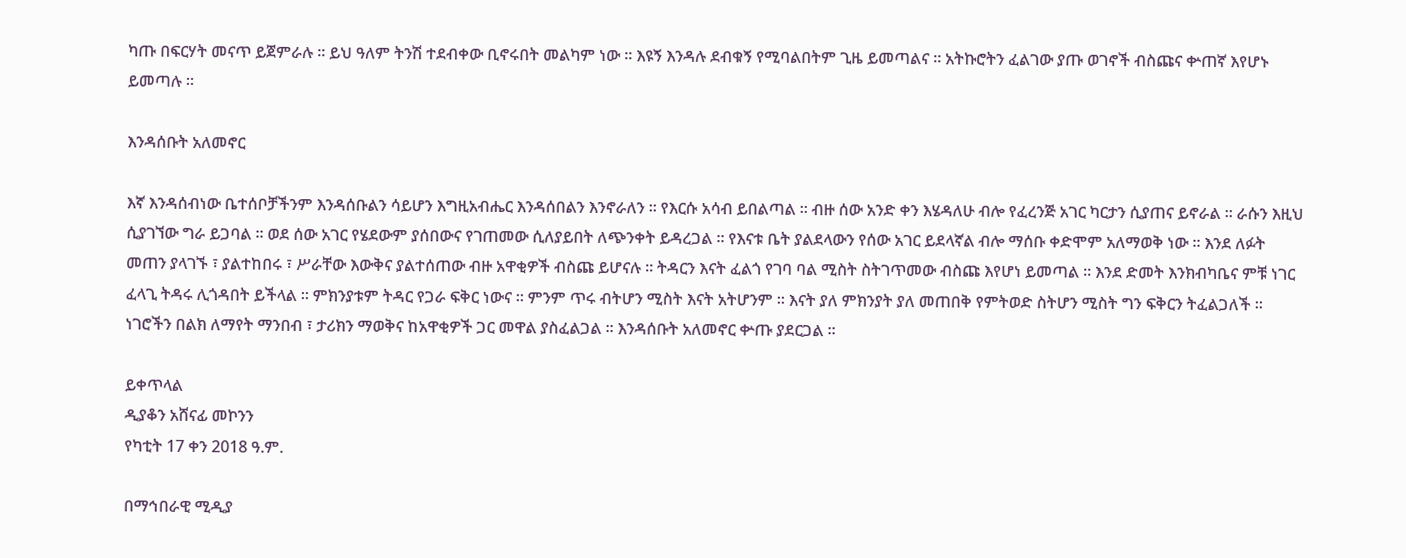ካጡ በፍርሃት መናጥ ይጀምራሉ ። ይህ ዓለም ትንሽ ተደብቀው ቢኖሩበት መልካም ነው ። እዩኝ እንዳሉ ደብቁኝ የሚባልበትም ጊዜ ይመጣልና ። አትኩሮትን ፈልገው ያጡ ወገኖች ብስጩና ቍጠኛ እየሆኑ ይመጣሉ ።

እንዳሰቡት አለመኖር

እኛ እንዳሰብነው ቤተሰቦቻችንም እንዳሰቡልን ሳይሆን እግዚአብሔር እንዳሰበልን እንኖራለን ። የእርሱ አሳብ ይበልጣል ። ብዙ ሰው አንድ ቀን እሄዳለሁ ብሎ የፈረንጅ አገር ካርታን ሲያጠና ይኖራል ። ራሱን እዚህ ሲያገኘው ግራ ይጋባል ። ወደ ሰው አገር የሄደውም ያሰበውና የገጠመው ሲለያይበት ለጭንቀት ይዳረጋል ። የእናቱ ቤት ያልደላውን የሰው አገር ይደላኛል ብሎ ማሰቡ ቀድሞም አለማወቅ ነው ። እንደ ለፉት መጠን ያላገኙ ፣ ያልተከበሩ ፣ ሥራቸው እውቅና ያልተሰጠው ብዙ አዋቂዎች ብስጩ ይሆናሉ ። ትዳርን እናት ፈልጎ የገባ ባል ሚስት ስትገጥመው ብስጩ እየሆነ ይመጣል ። እንደ ድመት እንክብካቤና ምቹ ነገር ፈላጊ ትዳሩ ሊጎዳበት ይችላል ። ምክንያቱም ትዳር የጋራ ፍቅር ነውና ። ምንም ጥሩ ብትሆን ሚስት እናት አትሆንም ። እናት ያለ ምክንያት ያለ መጠበቅ የምትወድ ስትሆን ሚስት ግን ፍቅርን ትፈልጋለች ። ነገሮችን በልክ ለማየት ማንበብ ፣ ታሪክን ማወቅና ከአዋቂዎች ጋር መዋል ያስፈልጋል ። እንዳሰቡት አለመኖር ቍጡ ያደርጋል ።

ይቀጥላል
ዲያቆን አሸናፊ መኮንን
የካቲት 17 ቀን 2018 ዓ.ም.

በማኅበራዊ ሚዲያ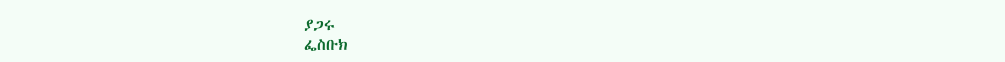ያጋሩ
ፌስቡክ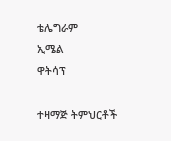ቴሌግራም
ኢሜል
ዋትሳፕ

ተዛማጅ ትምህርቶች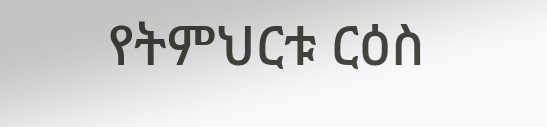የትምህርቱ ርዕስ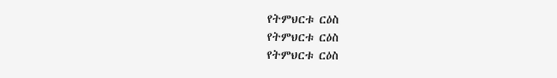የትምህርቱ ርዕስ
የትምህርቱ ርዕስ
የትምህርቱ ርዕስ